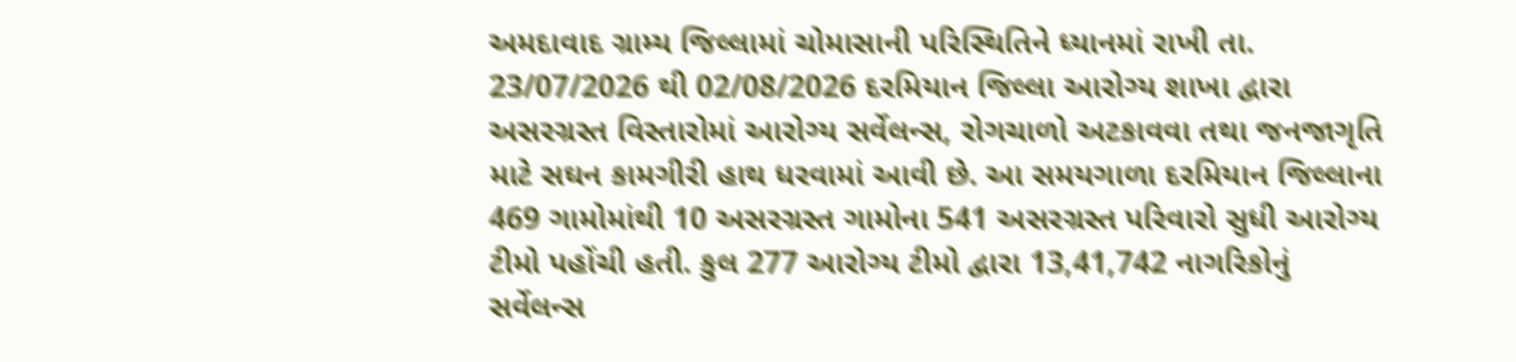અમદાવાદ ગ્રામ્ય જિલ્લામાં ચોમાસાની પરિસ્થિતિને ધ્યાનમાં રાખી તા. 23/07/2026 થી 02/08/2026 દરમિયાન જિલ્લા આરોગ્ય શાખા દ્વારા અસરગ્રસ્ત વિસ્તારોમાં આરોગ્ય સર્વેલન્સ, રોગચાળો અટકાવવા તથા જનજાગૃતિ માટે સઘન કામગીરી હાથ ધરવામાં આવી છે. આ સમયગાળા દરમિયાન જિલ્લાના 469 ગામોમાંથી 10 અસરગ્રસ્ત ગામોના 541 અસરગ્રસ્ત પરિવારો સુધી આરોગ્ય ટીમો પહોંચી હતી. કુલ 277 આરોગ્ય ટીમો દ્વારા 13,41,742 નાગરિકોનું સર્વેલન્સ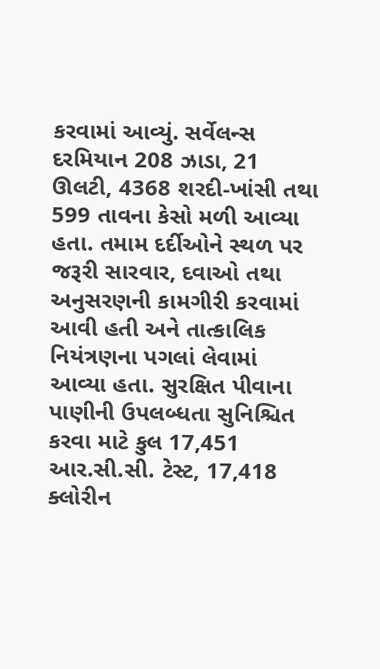કરવામાં આવ્યું. સર્વેલન્સ દરમિયાન 208 ઝાડા, 21 ઊલટી, 4368 શરદી-ખાંસી તથા 599 તાવના કેસો મળી આવ્યા હતા. તમામ દર્દીઓને સ્થળ પર જરૂરી સારવાર, દવાઓ તથા અનુસરણની કામગીરી કરવામાં આવી હતી અને તાત્કાલિક નિયંત્રણના પગલાં લેવામાં આવ્યા હતા. સુરક્ષિત પીવાના પાણીની ઉપલબ્ધતા સુનિશ્ચિત કરવા માટે કુલ 17,451 આર.સી.સી. ટેસ્ટ, 17,418 ક્લોરીન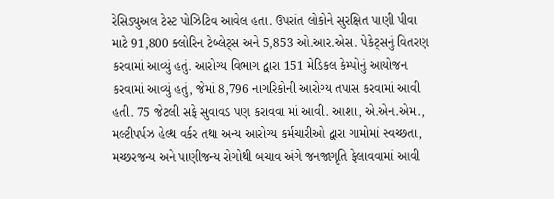રેસિડ્યુઅલ ટેસ્ટ પોઝિટિવ આવેલ હતા. ઉપરાંત લોકોને સુરક્ષિત પાણી પીવા માટે 91,800 ક્લોરિન ટેબ્લેટ્સ અને 5,853 ઓ.આર.એસ. પેકેટ્સનું વિતરણ કરવામાં આવ્યું હતું. આરોગ્ય વિભાગ દ્વારા 151 મેડિકલ કેમ્પોનું આયોજન કરવામાં આવ્યું હતું, જેમાં 8,796 નાગરિકોની આરોગ્ય તપાસ કરવામાં આવી હતી. 75 જેટલી સફે સુવાવડ પણ કરાવવા માં આવી. આશા, એ.એન.એમ., મલ્ટીપર્પઝ હેલ્થ વર્કર તથા અન્ય આરોગ્ય કર્મચારીઓ દ્વારા ગામોમાં સ્વચ્છતા, મચ્છરજન્ય અને પાણીજન્ય રોગોથી બચાવ અંગે જનજાગૃતિ ફેલાવવામાં આવી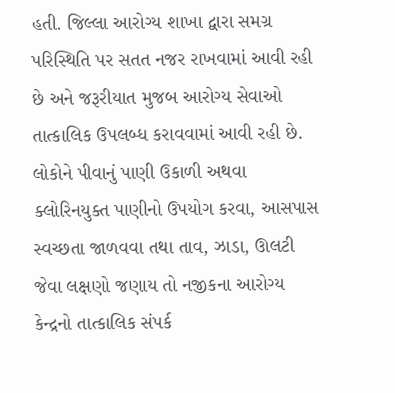હતી. જિલ્લા આરોગ્ય શાખા દ્વારા સમગ્ર પરિસ્થિતિ પર સતત નજર રાખવામાં આવી રહી છે અને જરૂરીયાત મુજબ આરોગ્ય સેવાઓ તાત્કાલિક ઉપલબ્ધ કરાવવામાં આવી રહી છે. લોકોને પીવાનું પાણી ઉકાળી અથવા ક્લોરિનયુક્ત પાણીનો ઉપયોગ કરવા, આસપાસ સ્વચ્છતા જાળવવા તથા તાવ, ઝાડા, ઊલટી જેવા લક્ષણો જણાય તો નજીકના આરોગ્ય કેન્દ્રનો તાત્કાલિક સંપર્ક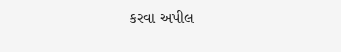કરવા અપીલ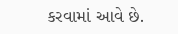કરવામાં આવે છે.